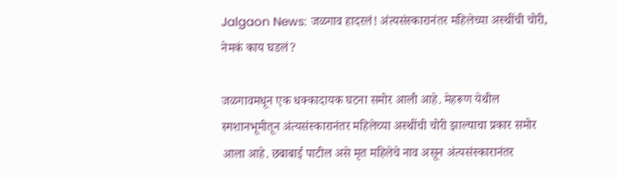Jalgaon News: जळगाव हादरलं! अंत्यसंस्कारानंतर महिलेच्या अस्थींची चोरी, नेमकं काय घडलं?

जळगावमधून एक धक्कादायक घटना समोर आली आहे. मेहरूण येथील स्मशानभूमीतून अंत्यसंस्कारानंतर महिलेच्या अस्थींची चोरी झाल्याचा प्रकार समोर आला आहे. छबाबाई पाटील असे मृत महिलेचे नाव असून अंत्यसंस्कारानंतर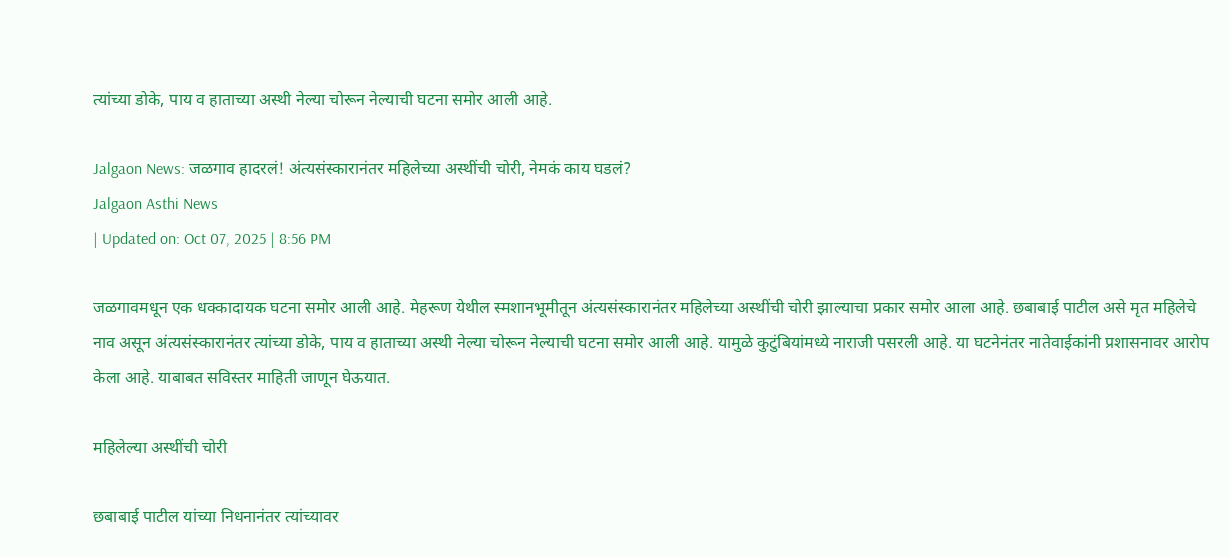त्यांच्या डोके, पाय व हाताच्या अस्थी नेल्या चोरून नेल्याची घटना समोर आली आहे.

Jalgaon News: जळगाव हादरलं! अंत्यसंस्कारानंतर महिलेच्या अस्थींची चोरी, नेमकं काय घडलं?
Jalgaon Asthi News
| Updated on: Oct 07, 2025 | 8:56 PM

जळगावमधून एक धक्कादायक घटना समोर आली आहे. मेहरूण येथील स्मशानभूमीतून अंत्यसंस्कारानंतर महिलेच्या अस्थींची चोरी झाल्याचा प्रकार समोर आला आहे. छबाबाई पाटील असे मृत महिलेचे नाव असून अंत्यसंस्कारानंतर त्यांच्या डोके, पाय व हाताच्या अस्थी नेल्या चोरून नेल्याची घटना समोर आली आहे. यामुळे कुटुंबियांमध्ये नाराजी पसरली आहे. या घटनेनंतर नातेवाईकांनी प्रशासनावर आरोप केला आहे. याबाबत सविस्तर माहिती जाणून घेऊयात.

महिलेल्या अस्थींची चोरी

छबाबाई पाटील यांच्या निधनानंतर त्यांच्यावर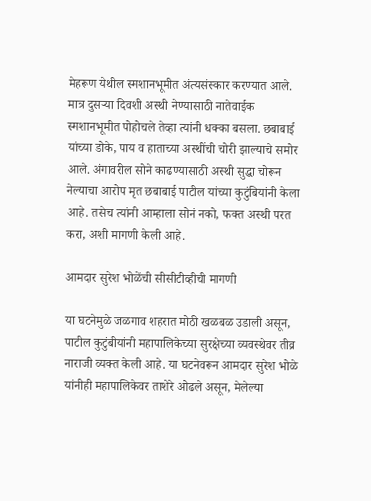मेहरूण येथील स्मशानभूमीत अंत्यसंस्कार करण्यात आले. मात्र दुसऱ्या दिवशी अस्थी नेण्यासाठी नातेवाईक स्मशानभूमीत पोहोचले तेव्हा त्यांनी धक्का बसला. छबाबाई यांच्या डोके, पाय व हाताच्या अस्थींची चोरी झाल्याचे समोर आले. अंगावरील सोने काढण्यासाठी अस्थी सुद्धा चोरून नेल्याचा आरोप मृत छबाबाई पाटील यांच्या कुटुंबियांनी केला आहे. तसेच त्यांनी आम्हाला सोनं नको, फक्त अस्थी परत करा, अशी मागणी केली आहे.

आमदार सुरेश भोळेंची सीसीटीव्हीची मागणी

या घटनेमुळे जळगाव शहरात मोठी खळबळ उडाली असून, पाटील कुटुंबीयांनी महापालिकेच्या सुरक्षेच्या व्यवस्थेवर तीव्र नाराजी व्यक्त केली आहे. या घटनेवरून आमदार सुरेश भोळे यांनीही महापालिकेवर ताशेरे ओढले असून, मेलेल्या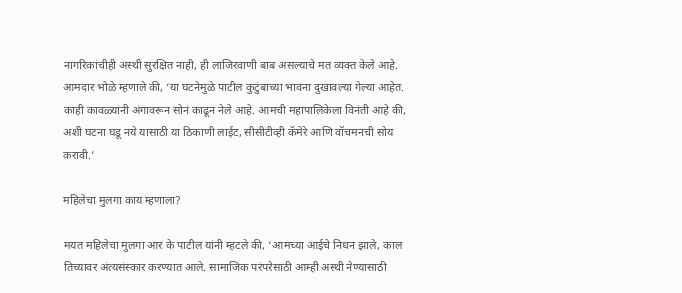नागरिकांचीही अस्थी सुरक्षित नाही, ही लाजिरवाणी बाब असल्याचे मत व्यक्त केले आहे. आमदार भोळे म्हणाले की, ‘या घटनेमुळे पाटील कुटुंबाच्या भावना दुखावल्या गेल्या आहेत. काही कावळ्यांनी अंगावरून सोनं काढून नेले आहे. आमची महापालिकेला विनंती आहे की, अशी घटना घडू नये यासाठी या ठिकाणी लाईट, सीसीटीव्ही कॅमेरे आणि वॉचमनची सोय करावी.’

महिलेचा मुलगा काय म्हणाला?

मयत महिलेचा मुलगा आर के पाटील यांनी म्हटले की, ‘आमच्या आईचे निधन झाले, काल तिच्यावर अंत्यसंस्कार करण्यात आले. सामाजिक परंपरेसाठी आम्ही अस्थी नेण्यासाठी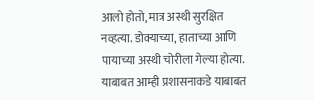आलो होतो, मात्र अस्थी सुरक्षित नव्हत्या. डोक्याच्या, हाताच्या आणि पायाच्या अस्थी चोरीला गेल्या होत्या. याबाबत आम्ही प्रशासनाकडे याबाबत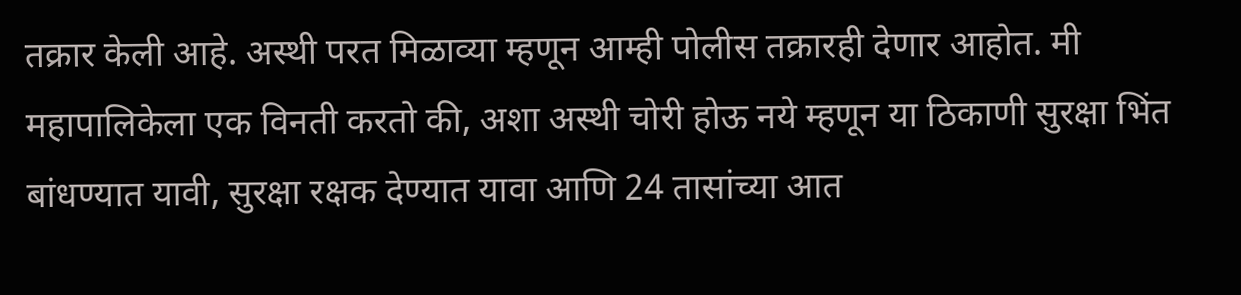तक्रार केली आहे. अस्थी परत मिळाव्या म्हणून आम्ही पोलीस तक्रारही देणार आहोत. मी महापालिकेला एक विनती करतो की, अशा अस्थी चोरी होऊ नये म्हणून या ठिकाणी सुरक्षा भिंत बांधण्यात यावी, सुरक्षा रक्षक देण्यात यावा आणि 24 तासांच्या आत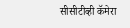सीसीटीव्ही कॅमेरा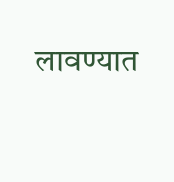लावण्यात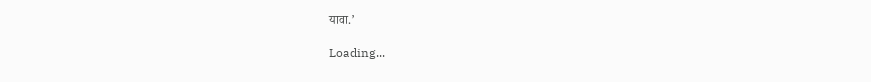यावा.’

Loading...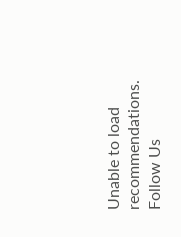Unable to load recommendations.
Follow Us